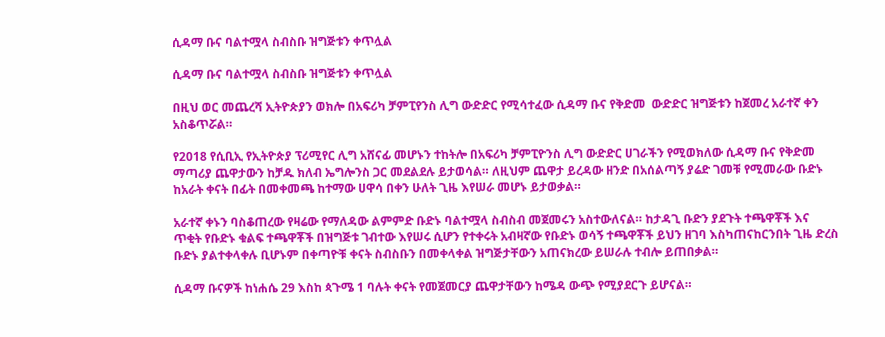ሲዳማ ቡና ባልተሟላ ስብስቡ ዝግጅቱን ቀጥሏል

ሲዳማ ቡና ባልተሟላ ስብስቡ ዝግጅቱን ቀጥሏል

በዚህ ወር መጨረሻ ኢትዮጵያን ወክሎ በአፍሪካ ቻምፒየንስ ሊግ ውድድር የሚሳተፈው ሲዳማ ቡና የቅድመ  ውድድር ዝግጅቱን ከጀመረ አራተኛ ቀን አስቆጥሯል።

የ2018 የሲቢኢ የኢትዮጵያ ፕሪሚየር ሊግ አሸናፊ መሆኑን ተከትሎ በአፍሪካ ቻምፒዮንስ ሊግ ውድድር ሀገራችን የሚወክለው ሲዳማ ቡና የቅድመ ማጣሪያ ጨዋታውን ከቻዱ ክለብ ኤግሎንስ ጋር መደልደሉ ይታወሳል። ለዚህም ጨዋታ ይረዳው ዘንድ በአሰልጣኝ ያሬድ ገመቹ የሚመራው ቡድኑ ከአራት ቀናት በፊት በመቀመጫ ከተማው ሀዋሳ በቀን ሁለት ጊዜ እየሠራ መሆኑ ይታወቃል።

አራተኛ ቀኑን ባስቆጠረው የዛሬው የማለዳው ልምምድ ቡድኑ ባልተሟላ ስብስብ መጀመሩን አስተውለናል። ከታዳጊ ቡድን ያደጉት ተጫዋቾች እና ጥቂት የቡድኑ ቁልፍ ተጫዋቾች በዝግጅቱ ገብተው እየሠሩ ሲሆን የተቀሩት አብዛኛው የቡድኑ ወሳኝ ተጫዋቾች ይህን ዘገባ እስካጠናከርንበት ጊዜ ድረስ ቡድኑ ያልተቀላቀሉ ቢሆኑም በቀጣዮቹ ቀናት ስብስቡን በመቀላቀል ዝግጅታቸውን አጠናክረው ይሠራሉ ተብሎ ይጠበቃል።

ሲዳማ ቡናዎች ከነሐሴ 29 እስከ ጳጉሜ 1 ባሉት ቀናት የመጀመርያ ጨዋታቸውን ከሜዳ ውጭ የሚያደርጉ ይሆናል።